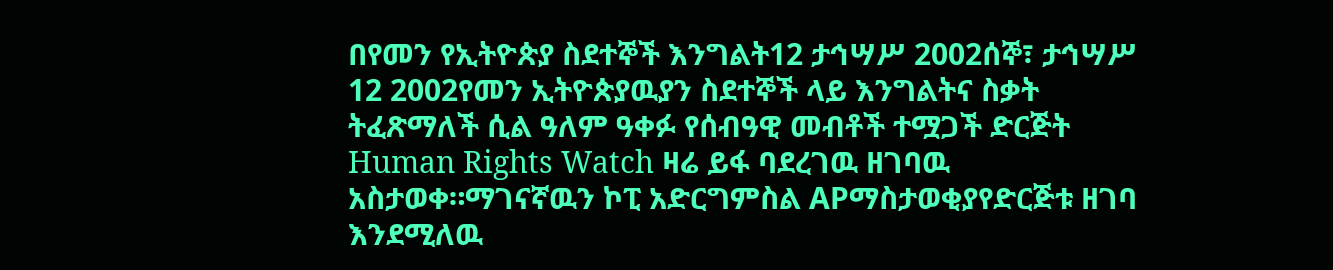በየመን የኢትዮጵያ ስደተኞች እንግልት12 ታኅሣሥ 2002ሰኞ፣ ታኅሣሥ 12 2002የመን ኢትዮጵያዉያን ስደተኞች ላይ እንግልትና ስቃት ትፈጽማለች ሲል ዓለም ዓቀፉ የሰብዓዊ መብቶች ተሟጋች ድርጅት Human Rights Watch ዛሬ ይፋ ባደረገዉ ዘገባዉ አስታወቀ።ማገናኛዉን ኮፒ አድርግምስል APማስታወቂያየድርጅቱ ዘገባ እንደሚለዉ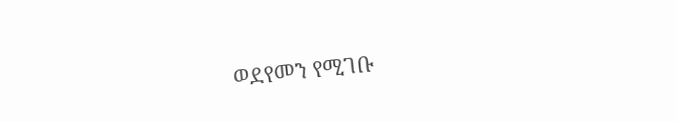ወደየመን የሚገቡ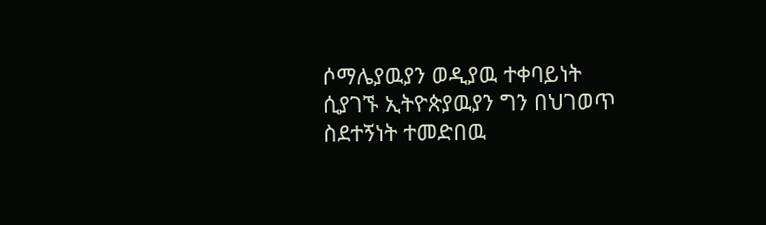ሶማሌያዉያን ወዲያዉ ተቀባይነት ሲያገኙ ኢትዮጵያዉያን ግን በህገወጥ ስደተኝነት ተመድበዉ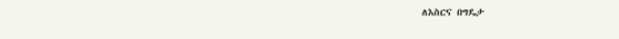ለእስርና በግዴታ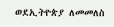ወደኢትዮጵያ ለመመለስ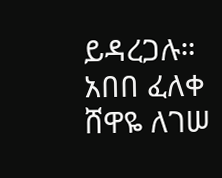ይዳረጋሉ። አበበ ፈለቀ ሸዋዬ ለገሠ